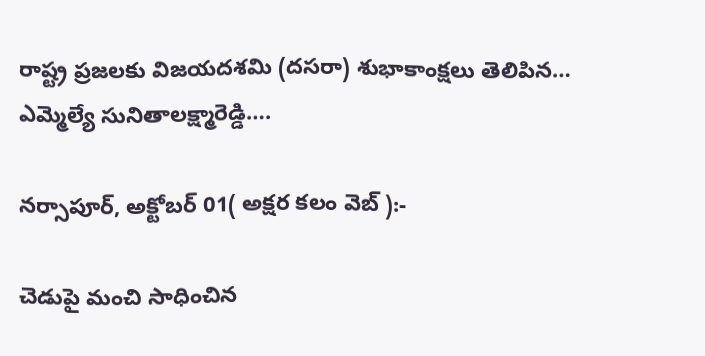రాష్ట్ర ప్రజలకు విజయదశమి (దసరా) శుభాకాంక్షలు తెలిపిన… ఎమ్మెల్యే సునితాలక్ష్మారెడ్డి….

నర్సాపూర్, అక్టోబర్ 01( అక్షర కలం వెబ్ ):-

చెడుపై మంచి సాధించిన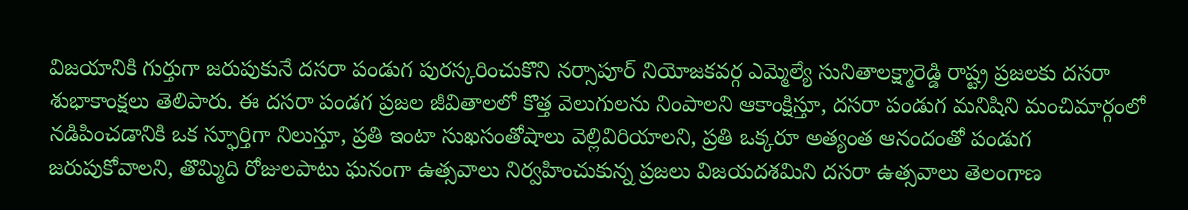విజయానికి గుర్తుగా జరుపుకునే దసరా పండుగ పురస్కరించుకొని నర్సాపూర్ నియోజకవర్గ ఎమ్మెల్యే సునితాలక్ష్మారెడ్డి రాష్ట్ర ప్రజలకు దసరా శుభాకాంక్షలు తెలిపారు. ఈ దసరా పండగ ప్రజల జీవితాలలో కొత్త వెలుగులను నింపాలని ఆకాంక్షిస్తూ, దసరా పండుగ మనిషిని మంచిమార్గంలో నడిపించడానికి ఒక స్ఫూర్తిగా నిలుస్తూ, ప్రతి ఇంటా సుఖసంతోషాలు వెల్లివిరియాలని, ప్రతి ఒక్కరూ అత్యంత ఆనందంతో పండుగ జరుపుకోవాలని, తొమ్మిది రోజులపాటు ఘనంగా ఉత్సవాలు నిర్వహించుకున్న ప్రజలు విజయదశమిని దసరా ఉత్సవాలు తెలంగాణ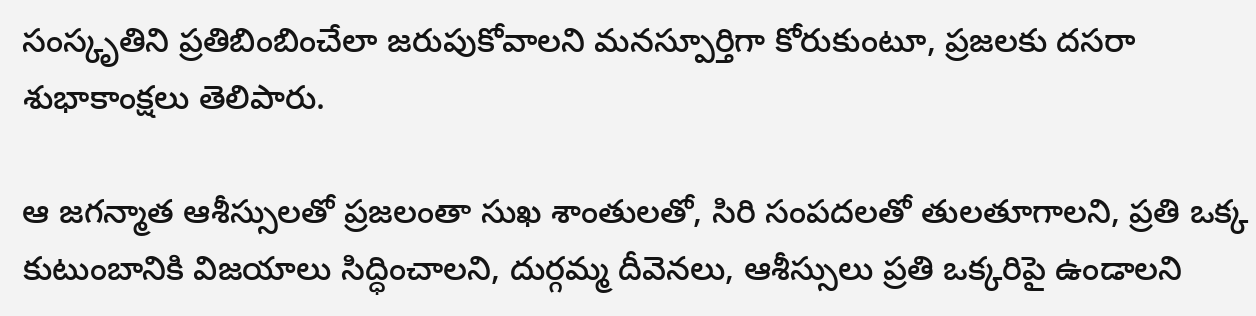సంస్కృతిని ప్రతిబింబించేలా జరుపుకోవాలని మనస్పూర్తిగా కోరుకుంటూ, ప్రజలకు దసరా శుభాకాంక్షలు తెలిపారు.

ఆ జగన్మాత ఆశీస్సులతో ప్రజలంతా సుఖ శాంతులతో, సిరి సంపదలతో తులతూగాలని, ప్రతి ఒక్క కుటుంబానికి విజయాలు సిద్ధించాలని, దుర్గమ్మ దీవెనలు, ఆశీస్సులు ప్రతి ఒక్కరిపై ఉండాలని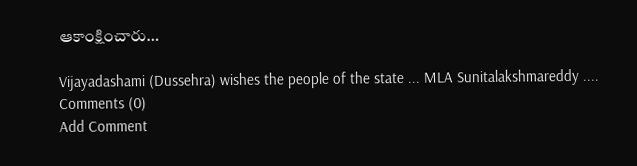ఆకాంక్షించారు…

Vijayadashami (Dussehra) wishes the people of the state ... MLA Sunitalakshmareddy ....
Comments (0)
Add Comment